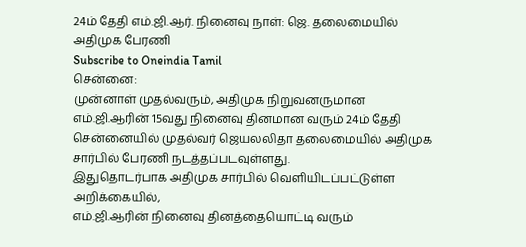24ம் தேதி எம்.ஜி.ஆர். நினைவு நாள்: ஜெ. தலைமையில் அதிமுக பேரணி
Subscribe to Oneindia Tamil
சென்னை:
முன்னாள் முதல்வரும், அதிமுக நிறுவனருமான எம்.ஜி.ஆரின் 15வது நினைவு தினமான வரும் 24ம் தேதி சென்னையில் முதல்வர் ஜெயலலிதா தலைமையில் அதிமுக சார்பில் பேரணி நடத்தப்படவுள்ளது.
இதுதொடர்பாக அதிமுக சார்பில் வெளியிடப்பட்டுள்ள அறிக்கையில்,
எம்.ஜி.ஆரின் நினைவு தினத்தையொட்டி வரும்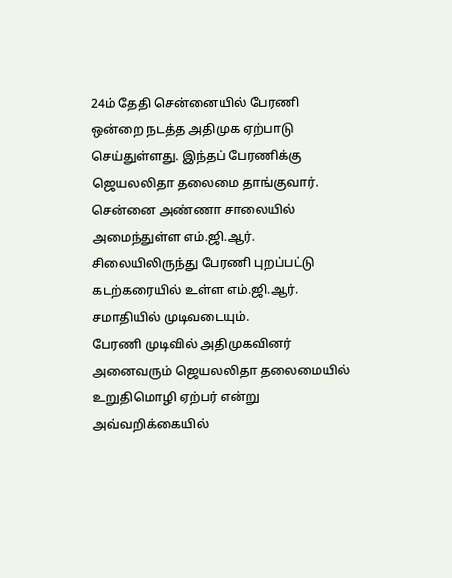24ம் தேதி சென்னையில் பேரணி ஒன்றை நடத்த அதிமுக ஏற்பாடு செய்துள்ளது. இந்தப் பேரணிக்கு ஜெயலலிதா தலைமை தாங்குவார்.
சென்னை அண்ணா சாலையில் அமைந்துள்ள எம்.ஜி.ஆர். சிலையிலிருந்து பேரணி புறப்பட்டு கடற்கரையில் உள்ள எம்.ஜி.ஆர். சமாதியில் முடிவடையும்.
பேரணி முடிவில் அதிமுகவினர் அனைவரும் ஜெயலலிதா தலைமையில் உறுதிமொழி ஏற்பர் என்று அவ்வறிக்கையில்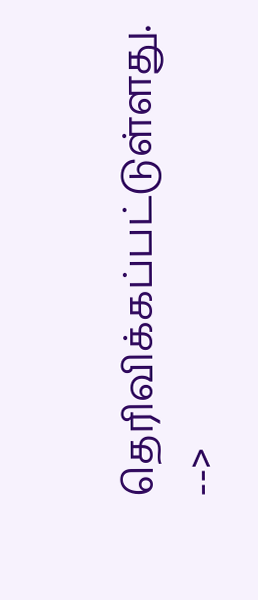தெரிவிக்கப்பட்டுள்ளது.
-->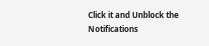Click it and Unblock the Notifications